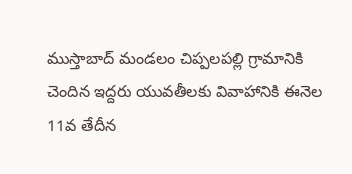ముస్తాబాద్ మండలం చిప్పలపల్లి గ్రామానికి చెందిన ఇద్దరు యువతీలకు వివాహానికి ఈనెల 11వ తేదీన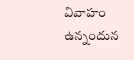వివాహం ఉన్నందున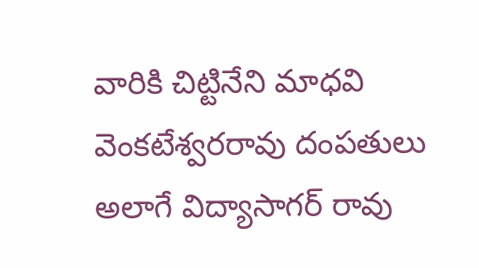వారికి చిట్టినేని మాధవి వెంకటేశ్వరరావు దంపతులు అలాగే విద్యాసాగర్ రావు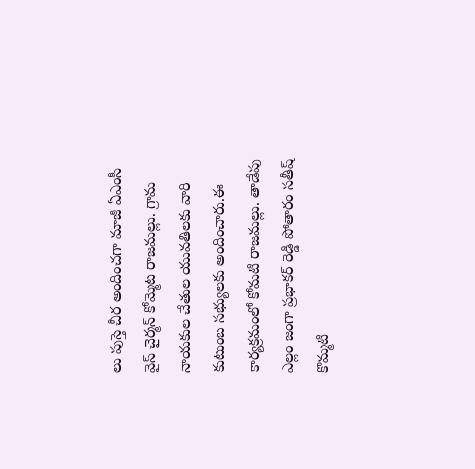లు పుస్తె చీర అందించగా మాజీ ఏఎంసీ వైస్ చైర్మన్ కోమ్మెట రాజమల్లు. గ్రామ నాయకుల చేతుల యువతిలకు వారి కుటుంబ సభ్యులకు అందించారు.ఈ కార్యక్రమంలో కోమటి రాజమల్లు. తాడేపు ఎల్లం జంగా ప్రభాకర్ రెడ్డి పోతారం సతీష్ కొమ్మటి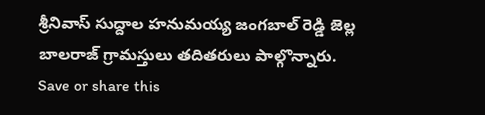శ్రీనివాస్ సుద్దాల హనుమయ్య జంగబాల్ రెడ్డి జెల్ల బాలరాజ్ గ్రామస్తులు తదితరులు పాల్గొన్నారు.
Save or share this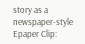story as a newspaper-style Epaper Clip: